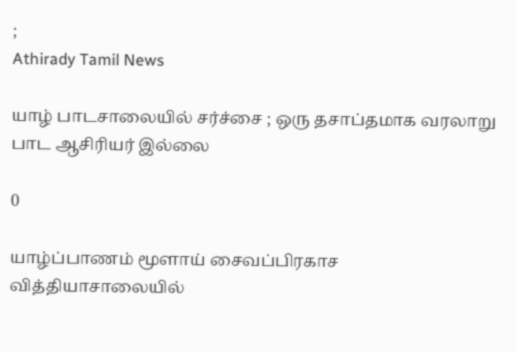;
Athirady Tamil News

யாழ் பாடசாலையில் சர்ச்சை ; ஒரு தசாப்தமாக வரலாறு பாட ஆசிரியர் இல்லை

0

யாழ்ப்பாணம் மூளாய் சைவப்பிரகாச வித்தியாசாலையில்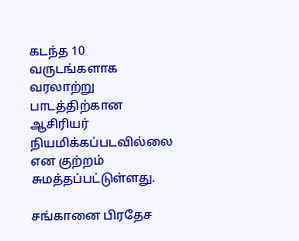கடந்த 10 வருடங்களாக வரலாற்று பாடத்திற்கான ஆசிரியர் நியமிக்கப்படவில்லை என குற்றம் சுமத்தப்பட்டுள்ளது.

சங்கானை பிரதேச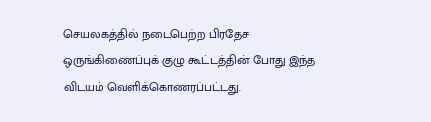செயலகத்தில் நடைபெற்ற பிரதேச ஒருங்கிணைப்புக் குழு கூட்டத்தின் போது இந்த விடயம் வெளிக்கொணரப்பட்டது.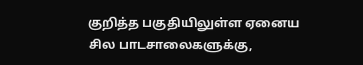குறித்த பகுதியிலுள்ள ஏனைய சில பாடசாலைகளுக்கு,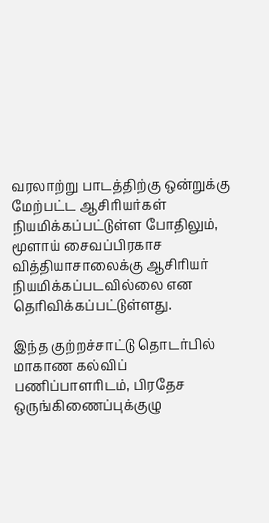வரலாற்று பாடத்திற்கு ஒன்றுக்கு மேற்பட்ட ஆசிரியர்கள் நியமிக்கப்பட்டுள்ள போதிலும், மூளாய் சைவப்பிரகாச வித்தியாசாலைக்கு ஆசிரியர் நியமிக்கப்படவில்லை என தெரிவிக்கப்பட்டுள்ளது.

இந்த குற்றச்சாட்டு தொடர்பில் மாகாண கல்விப் பணிப்பாளரிடம், பிரதேச ஒருங்கிணைப்புக்குழு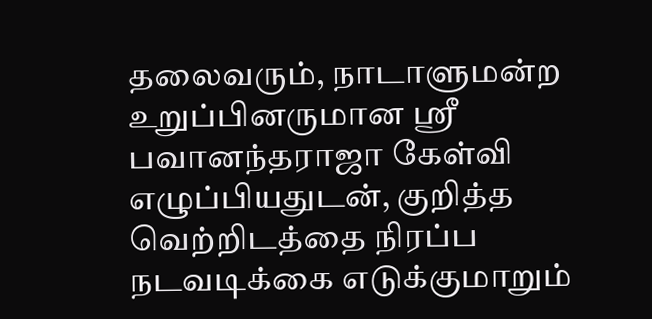தலைவரும், நாடாளுமன்ற உறுப்பினருமான ஸ்ரீ பவானந்தராஜா கேள்வி எழுப்பியதுடன், குறித்த வெற்றிடத்தை நிரப்ப நடவடிக்கை எடுக்குமாறும்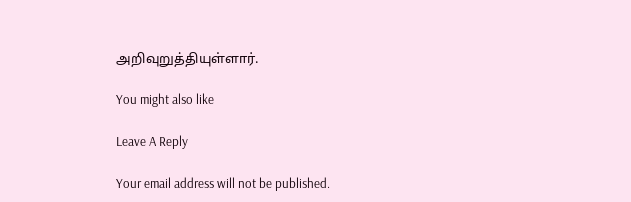அறிவுறுத்தியுள்ளார்.

You might also like

Leave A Reply

Your email address will not be published.